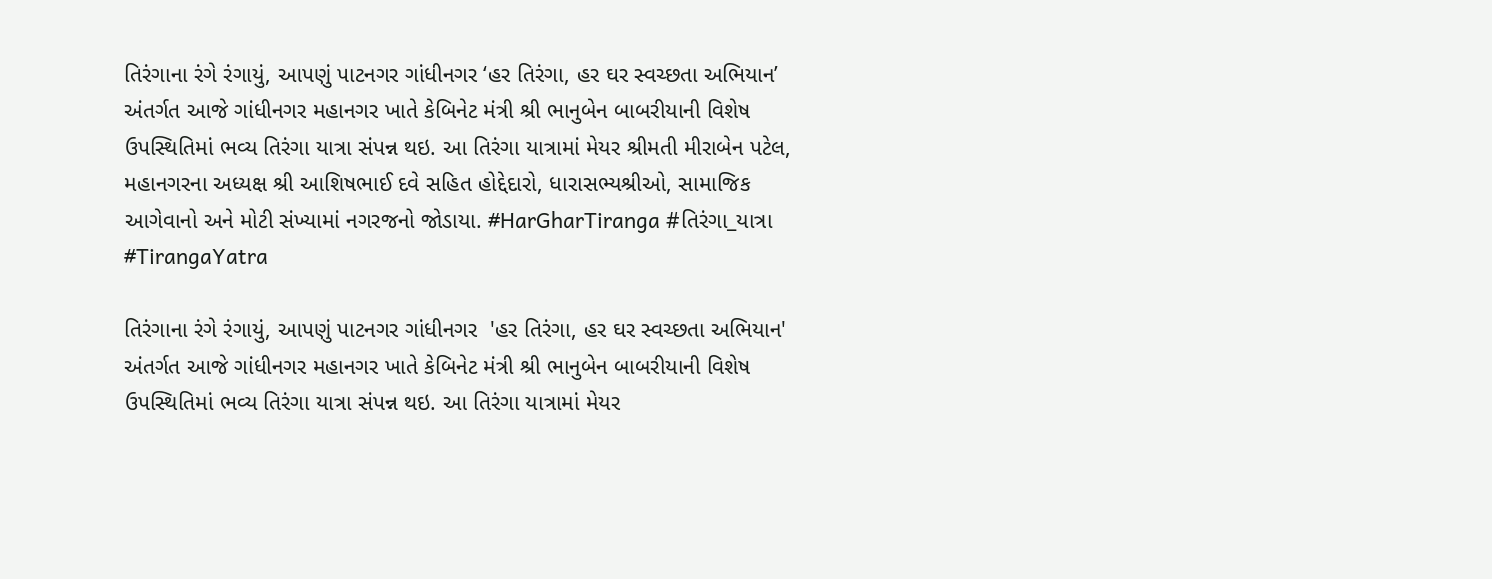તિરંગાના રંગે રંગાયું, આપણું પાટનગર ગાંધીનગર ‘હર તિરંગા, હર ઘર સ્વચ્છતા અભિયાન’ અંતર્ગત આજે ગાંધીનગર મહાનગર ખાતે કેબિનેટ મંત્રી શ્રી ભાનુબેન બાબરીયાની વિશેષ ઉપસ્થિતિમાં ભવ્ય તિરંગા યાત્રા સંપન્ન થઇ. આ તિરંગા યાત્રામાં મેયર શ્રીમતી મીરાબેન પટેલ, મહાનગરના અધ્યક્ષ શ્રી આશિષભાઈ દવે સહિત હોદ્દેદારો, ધારાસભ્યશ્રીઓ, સામાજિક આગેવાનો અને મોટી સંખ્યામાં નગરજનો જોડાયા. #HarGharTiranga #તિરંગા_યાત્રા #TirangaYatra

તિરંગાના રંગે રંગાયું, આપણું પાટનગર ગાંધીનગર  'હર તિરંગા, હર ઘર સ્વચ્છતા અભિયાન' અંતર્ગત આજે ગાંધીનગર મહાનગર ખાતે કેબિનેટ મંત્રી શ્રી ભાનુબેન બાબરીયાની વિશેષ ઉપસ્થિતિમાં ભવ્ય તિરંગા યાત્રા સંપન્ન થઇ. આ તિરંગા યાત્રામાં મેયર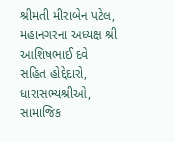શ્રીમતી મીરાબેન પટેલ, મહાનગરના અધ્યક્ષ શ્રી આશિષભાઈ દવે સહિત હોદ્દેદારો, ધારાસભ્યશ્રીઓ, સામાજિક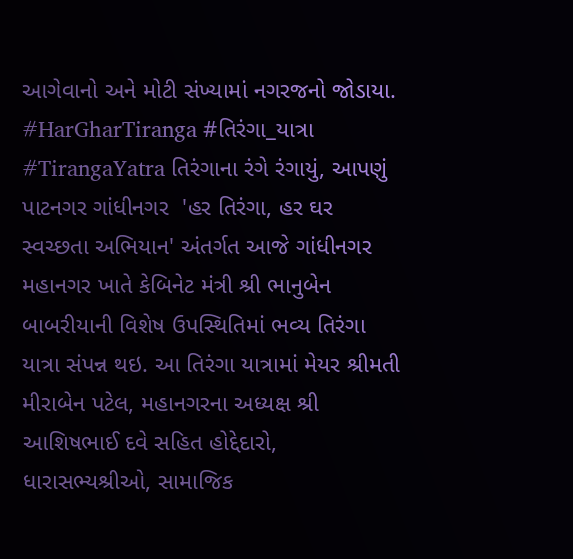આગેવાનો અને મોટી સંખ્યામાં નગરજનો જોડાયા.  #HarGharTiranga #તિરંગા_યાત્રા  #TirangaYatra તિરંગાના રંગે રંગાયું, આપણું પાટનગર ગાંધીનગર  'હર તિરંગા, હર ઘર સ્વચ્છતા અભિયાન' અંતર્ગત આજે ગાંધીનગર મહાનગર ખાતે કેબિનેટ મંત્રી શ્રી ભાનુબેન બાબરીયાની વિશેષ ઉપસ્થિતિમાં ભવ્ય તિરંગા યાત્રા સંપન્ન થઇ. આ તિરંગા યાત્રામાં મેયર શ્રીમતી મીરાબેન પટેલ, મહાનગરના અધ્યક્ષ શ્રી આશિષભાઈ દવે સહિત હોદ્દેદારો, ધારાસભ્યશ્રીઓ, સામાજિક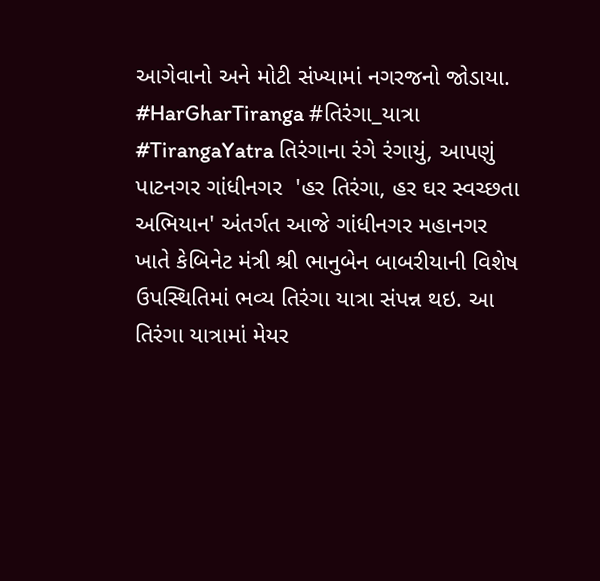આગેવાનો અને મોટી સંખ્યામાં નગરજનો જોડાયા.  #HarGharTiranga #તિરંગા_યાત્રા  #TirangaYatra તિરંગાના રંગે રંગાયું, આપણું પાટનગર ગાંધીનગર  'હર તિરંગા, હર ઘર સ્વચ્છતા અભિયાન' અંતર્ગત આજે ગાંધીનગર મહાનગર ખાતે કેબિનેટ મંત્રી શ્રી ભાનુબેન બાબરીયાની વિશેષ ઉપસ્થિતિમાં ભવ્ય તિરંગા યાત્રા સંપન્ન થઇ. આ તિરંગા યાત્રામાં મેયર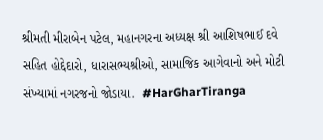શ્રીમતી મીરાબેન પટેલ, મહાનગરના અધ્યક્ષ શ્રી આશિષભાઈ દવે સહિત હોદ્દેદારો, ધારાસભ્યશ્રીઓ, સામાજિક આગેવાનો અને મોટી સંખ્યામાં નગરજનો જોડાયા.  #HarGharTiranga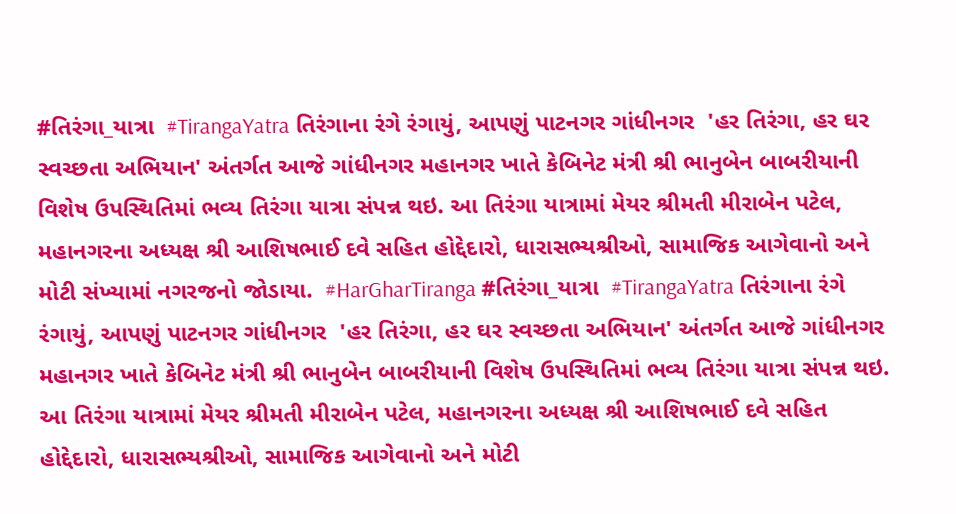#તિરંગા_યાત્રા  #TirangaYatra તિરંગાના રંગે રંગાયું, આપણું પાટનગર ગાંધીનગર  'હર તિરંગા, હર ઘર સ્વચ્છતા અભિયાન' અંતર્ગત આજે ગાંધીનગર મહાનગર ખાતે કેબિનેટ મંત્રી શ્રી ભાનુબેન બાબરીયાની વિશેષ ઉપસ્થિતિમાં ભવ્ય તિરંગા યાત્રા સંપન્ન થઇ. આ તિરંગા યાત્રામાં મેયર શ્રીમતી મીરાબેન પટેલ, મહાનગરના અધ્યક્ષ શ્રી આશિષભાઈ દવે સહિત હોદ્દેદારો, ધારાસભ્યશ્રીઓ, સામાજિક આગેવાનો અને મોટી સંખ્યામાં નગરજનો જોડાયા.  #HarGharTiranga #તિરંગા_યાત્રા  #TirangaYatra તિરંગાના રંગે રંગાયું, આપણું પાટનગર ગાંધીનગર  'હર તિરંગા, હર ઘર સ્વચ્છતા અભિયાન' અંતર્ગત આજે ગાંધીનગર મહાનગર ખાતે કેબિનેટ મંત્રી શ્રી ભાનુબેન બાબરીયાની વિશેષ ઉપસ્થિતિમાં ભવ્ય તિરંગા યાત્રા સંપન્ન થઇ. આ તિરંગા યાત્રામાં મેયર શ્રીમતી મીરાબેન પટેલ, મહાનગરના અધ્યક્ષ શ્રી આશિષભાઈ દવે સહિત હોદ્દેદારો, ધારાસભ્યશ્રીઓ, સામાજિક આગેવાનો અને મોટી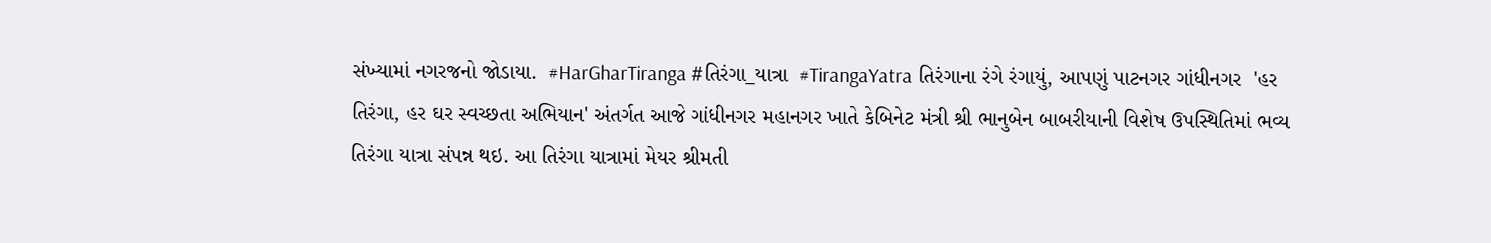સંખ્યામાં નગરજનો જોડાયા.  #HarGharTiranga #તિરંગા_યાત્રા  #TirangaYatra તિરંગાના રંગે રંગાયું, આપણું પાટનગર ગાંધીનગર  'હર તિરંગા, હર ઘર સ્વચ્છતા અભિયાન' અંતર્ગત આજે ગાંધીનગર મહાનગર ખાતે કેબિનેટ મંત્રી શ્રી ભાનુબેન બાબરીયાની વિશેષ ઉપસ્થિતિમાં ભવ્ય તિરંગા યાત્રા સંપન્ન થઇ. આ તિરંગા યાત્રામાં મેયર શ્રીમતી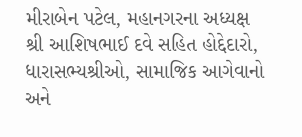મીરાબેન પટેલ, મહાનગરના અધ્યક્ષ શ્રી આશિષભાઈ દવે સહિત હોદ્દેદારો, ધારાસભ્યશ્રીઓ, સામાજિક આગેવાનો અને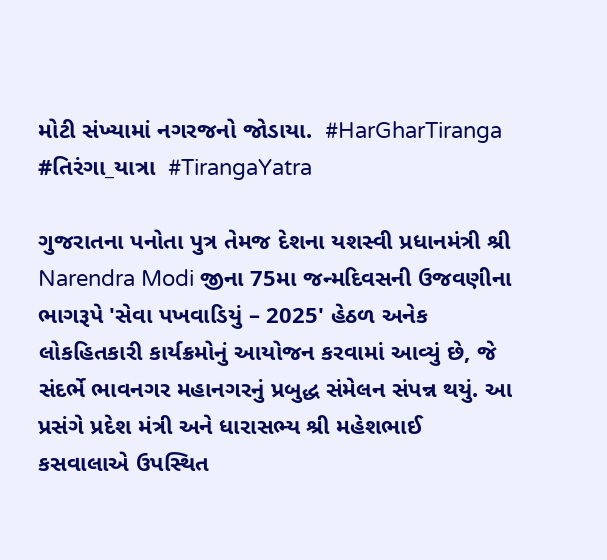મોટી સંખ્યામાં નગરજનો જોડાયા.  #HarGharTiranga #તિરંગા_યાત્રા  #TirangaYatra

ગુજરાતના પનોતા પુત્ર તેમજ દેશના યશસ્વી પ્રધાનમંત્રી શ્રી Narendra Modi જીના 75મા જન્મદિવસની ઉજવણીના ભાગરૂપે 'સેવા પખવાડિયું – 2025' હેઠળ અનેક લોકહિતકારી કાર્યક્રમોનું આયોજન કરવામાં આવ્યું છે, જે સંદર્ભે ભાવનગર મહાનગરનું પ્રબુદ્ધ સંમેલન સંપન્ન થયું. આ પ્રસંગે પ્રદેશ મંત્રી અને ધારાસભ્ય શ્રી મહેશભાઈ કસવાલાએ ઉપસ્થિત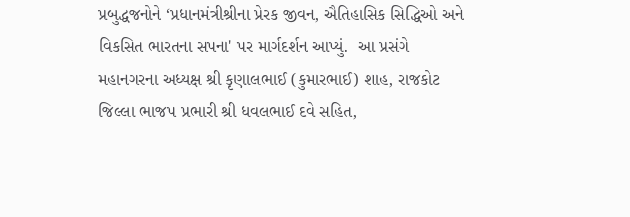પ્રબુદ્ધજનોને ‘પ્રધાનમંત્રીશ્રીના પ્રેરક જીવન, ઐતિહાસિક સિદ્ધિઓ અને વિકસિત ભારતના સપના' પર માર્ગદર્શન આપ્યું.  આ પ્રસંગે મહાનગરના અધ્યક્ષ શ્રી કૃણાલભાઈ (કુમારભાઈ) શાહ, રાજકોટ જિલ્લા ભાજપ પ્રભારી શ્રી ધવલભાઈ દવે સહિત,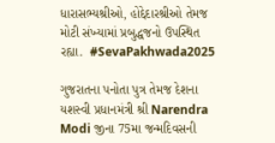ધારાસભ્યશ્રીઓ, હોદ્દેદારશ્રીઓ તેમજ મોટી સંખ્યામાં પ્રબુદ્ધજનો ઉપસ્થિત રહ્યા.  #SevaPakhwada2025

ગુજરાતના પનોતા પુત્ર તેમજ દેશના યશસ્વી પ્રધાનમંત્રી શ્રી Narendra Modi જીના 75મા જન્મદિવસની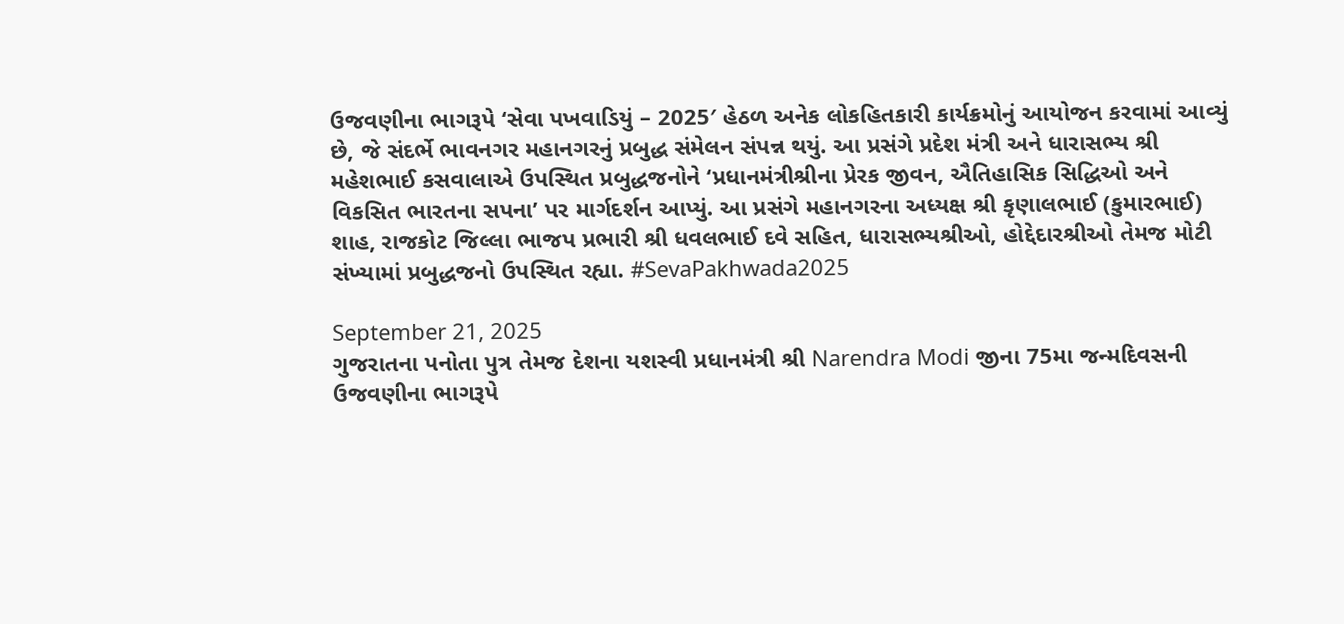ઉજવણીના ભાગરૂપે ‘સેવા પખવાડિયું – 2025′ હેઠળ અનેક લોકહિતકારી કાર્યક્રમોનું આયોજન કરવામાં આવ્યું છે, જે સંદર્ભે ભાવનગર મહાનગરનું પ્રબુદ્ધ સંમેલન સંપન્ન થયું. આ પ્રસંગે પ્રદેશ મંત્રી અને ધારાસભ્ય શ્રી મહેશભાઈ કસવાલાએ ઉપસ્થિત પ્રબુદ્ધજનોને ‘પ્રધાનમંત્રીશ્રીના પ્રેરક જીવન, ઐતિહાસિક સિદ્ધિઓ અને વિકસિત ભારતના સપના’ પર માર્ગદર્શન આપ્યું. આ પ્રસંગે મહાનગરના અધ્યક્ષ શ્રી કૃણાલભાઈ (કુમારભાઈ) શાહ, રાજકોટ જિલ્લા ભાજપ પ્રભારી શ્રી ધવલભાઈ દવે સહિત, ધારાસભ્યશ્રીઓ, હોદ્દેદારશ્રીઓ તેમજ મોટી સંખ્યામાં પ્રબુદ્ધજનો ઉપસ્થિત રહ્યા. #SevaPakhwada2025

September 21, 2025
ગુજરાતના પનોતા પુત્ર તેમજ દેશના યશસ્વી પ્રધાનમંત્રી શ્રી Narendra Modi જીના 75મા જન્મદિવસની ઉજવણીના ભાગરૂપે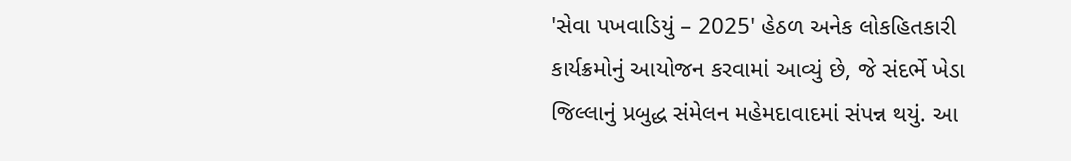'સેવા પખવાડિયું – 2025' હેઠળ અનેક લોકહિતકારી કાર્યક્રમોનું આયોજન કરવામાં આવ્યું છે, જે સંદર્ભે ખેડા જિલ્લાનું પ્રબુદ્ધ સંમેલન મહેમદાવાદમાં સંપન્ન થયું. આ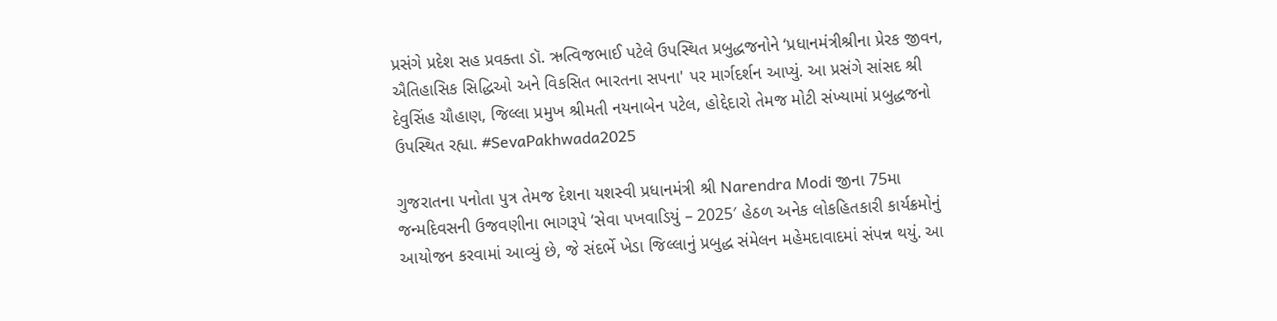પ્રસંગે પ્રદેશ સહ પ્રવક્તા ડૉ. ઋત્વિજભાઈ પટેલે ઉપસ્થિત પ્રબુદ્ધજનોને ‘પ્રધાનમંત્રીશ્રીના પ્રેરક જીવન, ઐતિહાસિક સિદ્ધિઓ અને વિકસિત ભારતના સપના' પર માર્ગદર્શન આપ્યું. આ પ્રસંગે સાંસદ શ્રી દેવુસિંહ ચૌહાણ, જિલ્લા પ્રમુખ શ્રીમતી નયનાબેન પટેલ, હોદ્દેદારો તેમજ મોટી સંખ્યામાં પ્રબુદ્ધજનો ઉપસ્થિત રહ્યા. #SevaPakhwada2025

ગુજરાતના પનોતા પુત્ર તેમજ દેશના યશસ્વી પ્રધાનમંત્રી શ્રી Narendra Modi જીના 75મા જન્મદિવસની ઉજવણીના ભાગરૂપે ‘સેવા પખવાડિયું – 2025′ હેઠળ અનેક લોકહિતકારી કાર્યક્રમોનું આયોજન કરવામાં આવ્યું છે, જે સંદર્ભે ખેડા જિલ્લાનું પ્રબુદ્ધ સંમેલન મહેમદાવાદમાં સંપન્ન થયું. આ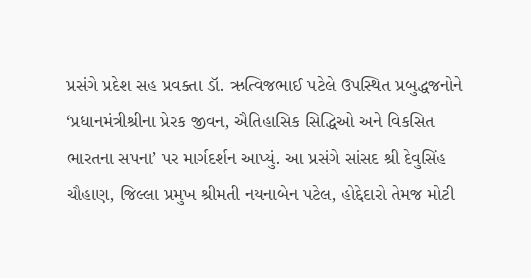પ્રસંગે પ્રદેશ સહ પ્રવક્તા ડૉ. ઋત્વિજભાઈ પટેલે ઉપસ્થિત પ્રબુદ્ધજનોને ‘પ્રધાનમંત્રીશ્રીના પ્રેરક જીવન, ઐતિહાસિક સિદ્ધિઓ અને વિકસિત ભારતના સપના’ પર માર્ગદર્શન આપ્યું. આ પ્રસંગે સાંસદ શ્રી દેવુસિંહ ચૌહાણ, જિલ્લા પ્રમુખ શ્રીમતી નયનાબેન પટેલ, હોદ્દેદારો તેમજ મોટી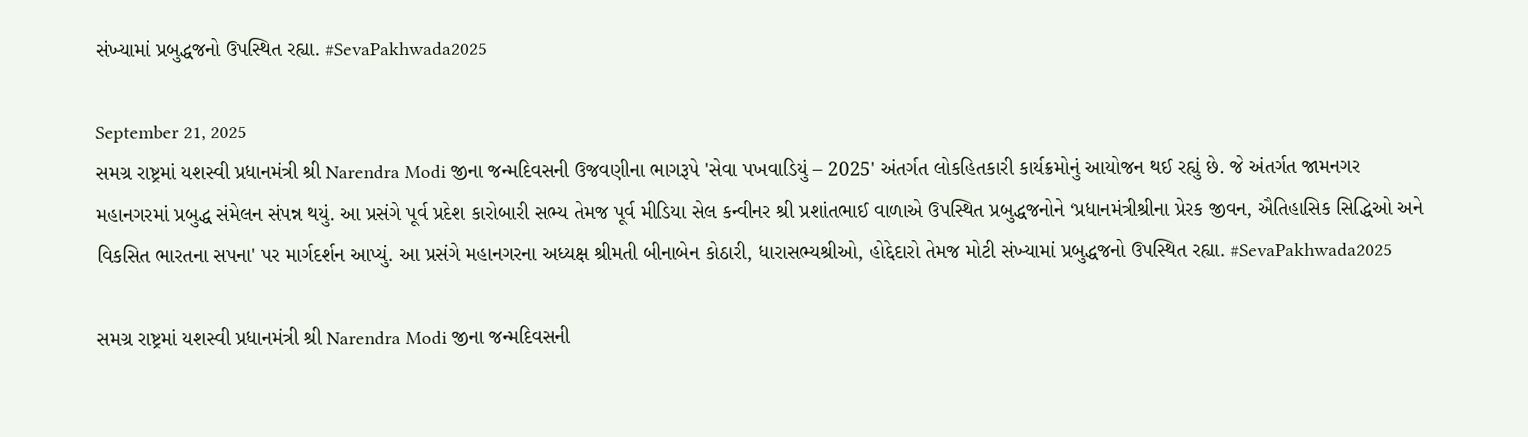સંખ્યામાં પ્રબુદ્ધજનો ઉપસ્થિત રહ્યા. #SevaPakhwada2025

September 21, 2025
સમગ્ર રાષ્ટ્રમાં યશસ્વી પ્રધાનમંત્રી શ્રી Narendra Modi જીના જન્મદિવસની ઉજવણીના ભાગરૂપે 'સેવા પખવાડિયું – 2025' અંતર્ગત લોકહિતકારી કાર્યક્રમોનું આયોજન થઈ રહ્યું છે. જે અંતર્ગત જામનગર મહાનગરમાં પ્રબુદ્ધ સંમેલન સંપન્ન થયું. આ પ્રસંગે પૂર્વ પ્રદેશ કારોબારી સભ્ય તેમજ પૂર્વ મીડિયા સેલ કન્વીનર શ્રી પ્રશાંતભાઈ વાળાએ ઉપસ્થિત પ્રબુદ્ધજનોને ‘પ્રધાનમંત્રીશ્રીના પ્રેરક જીવન, ઐતિહાસિક સિદ્ધિઓ અને વિકસિત ભારતના સપના' પર માર્ગદર્શન આપ્યું. આ પ્રસંગે મહાનગરના અધ્યક્ષ શ્રીમતી બીનાબેન કોઠારી, ધારાસભ્યશ્રીઓ, હોદ્દેદારો તેમજ મોટી સંખ્યામાં પ્રબુદ્ધજનો ઉપસ્થિત રહ્યા. #SevaPakhwada2025

સમગ્ર રાષ્ટ્રમાં યશસ્વી પ્રધાનમંત્રી શ્રી Narendra Modi જીના જન્મદિવસની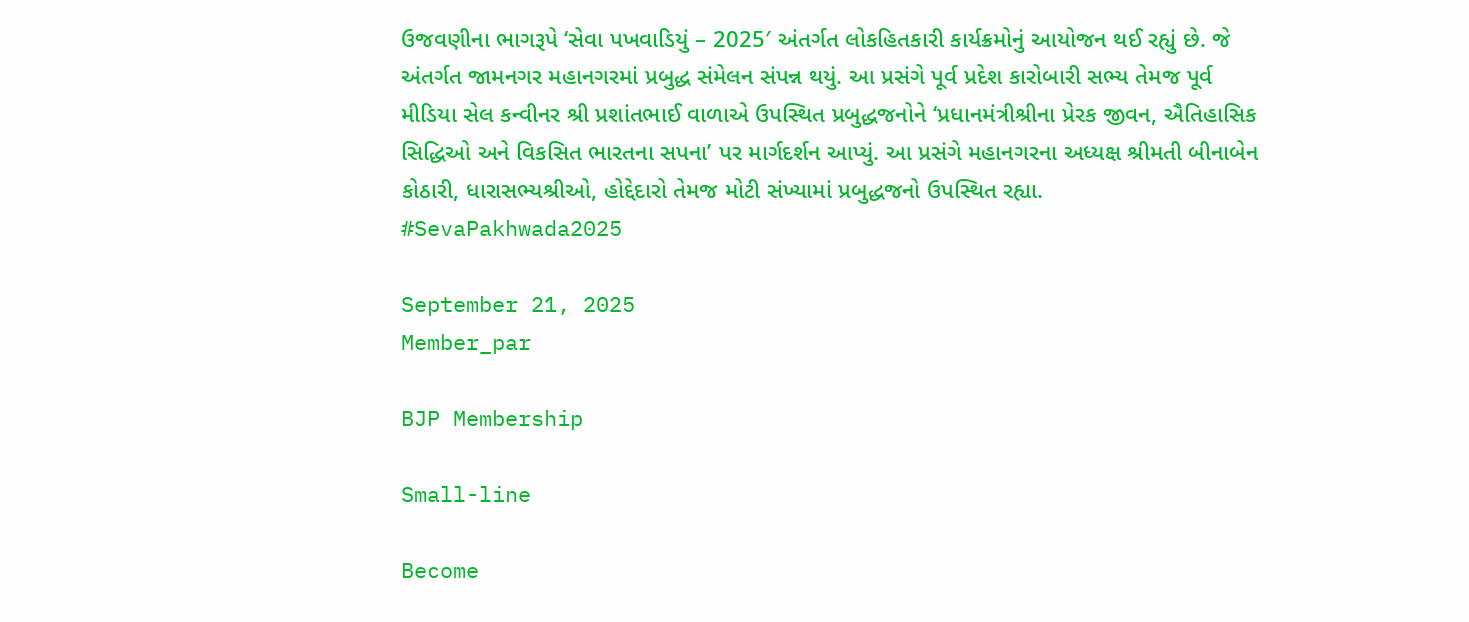ઉજવણીના ભાગરૂપે ‘સેવા પખવાડિયું – 2025′ અંતર્ગત લોકહિતકારી કાર્યક્રમોનું આયોજન થઈ રહ્યું છે. જે અંતર્ગત જામનગર મહાનગરમાં પ્રબુદ્ધ સંમેલન સંપન્ન થયું. આ પ્રસંગે પૂર્વ પ્રદેશ કારોબારી સભ્ય તેમજ પૂર્વ મીડિયા સેલ કન્વીનર શ્રી પ્રશાંતભાઈ વાળાએ ઉપસ્થિત પ્રબુદ્ધજનોને ‘પ્રધાનમંત્રીશ્રીના પ્રેરક જીવન, ઐતિહાસિક સિદ્ધિઓ અને વિકસિત ભારતના સપના’ પર માર્ગદર્શન આપ્યું. આ પ્રસંગે મહાનગરના અધ્યક્ષ શ્રીમતી બીનાબેન કોઠારી, ધારાસભ્યશ્રીઓ, હોદ્દેદારો તેમજ મોટી સંખ્યામાં પ્રબુદ્ધજનો ઉપસ્થિત રહ્યા. #SevaPakhwada2025

September 21, 2025
Member_par

BJP Membership

Small-line

Become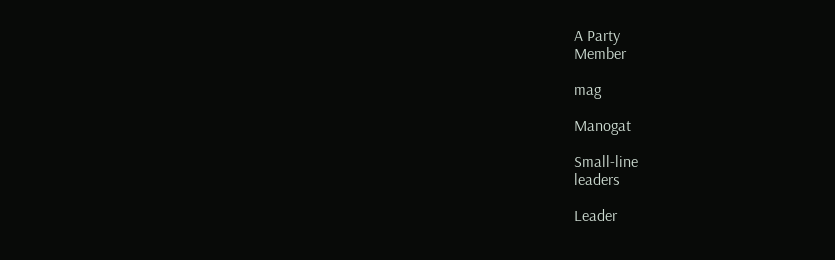A Party
Member

mag

Manogat

Small-line
leaders

Leader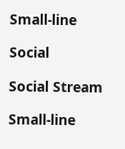Small-line

Social

Social Stream

Small-line